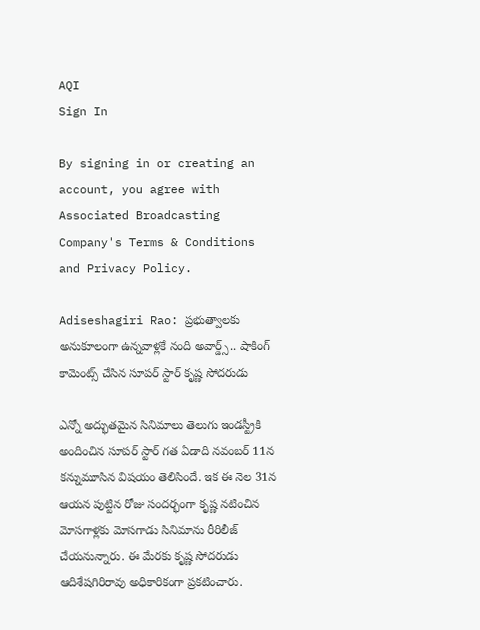AQI
Sign In

By signing in or creating an account, you agree with Associated Broadcasting Company's Terms & Conditions and Privacy Policy.

Adiseshagiri Rao: ప్రభుత్వాలకు అనుకూలంగా ఉన్నవాళ్లకే నంది అవార్డ్స్.. షాకింగ్ కామెంట్స్ చేసిన సూపర్ స్టార్ కృష్ణ సోదరుడు

ఎన్నో అద్భుతమైన సినిమాలు తెలుగు ఇండస్ట్రీకి అందించిన సూపర్ స్టార్ గత ఏడాది నవంబర్ 11న కన్నుమూసిన విషయం తెలిసిందే. ఇక ఈ నెల 31న ఆయన పుట్టిన రోజు సందర్భంగా కృష్ణ నటించిన మోసగాళ్లకు మోసగాడు సినిమాను రీరిలీజ్ చేయనున్నారు. ఈ మేరకు కృష్ణ సోదరుడు ఆదిశేషగిరిరావు అధికారికంగా ప్రకటించారు.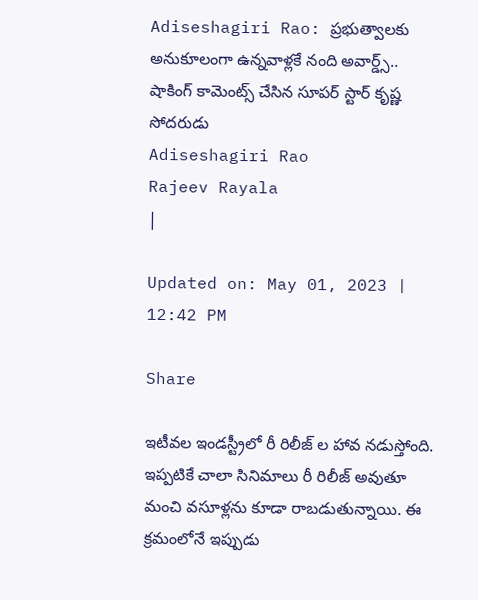Adiseshagiri Rao: ప్రభుత్వాలకు అనుకూలంగా ఉన్నవాళ్లకే నంది అవార్డ్స్.. షాకింగ్ కామెంట్స్ చేసిన సూపర్ స్టార్ కృష్ణ సోదరుడు
Adiseshagiri Rao
Rajeev Rayala
|

Updated on: May 01, 2023 | 12:42 PM

Share

ఇటీవల ఇండస్ట్రీలో రీ రిలీజ్ ల హావ నడుస్తోంది. ఇప్పటికే చాలా సినిమాలు రీ రిలీజ్ అవుతూ మంచి వసూళ్లను కూడా రాబడుతున్నాయి. ఈ క్రమంలోనే ఇప్పుడు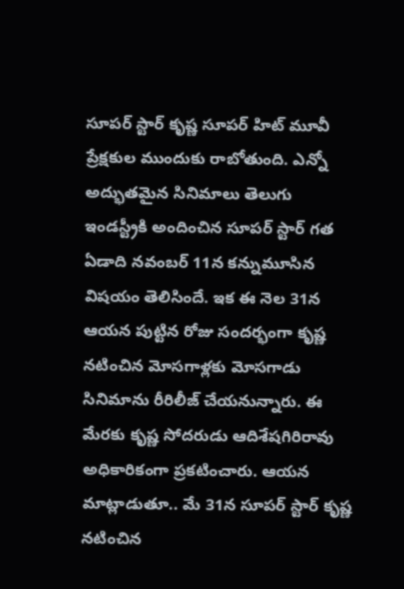సూపర్ స్టార్ కృష్ణ సూపర్ హిట్ మూవీ ప్రేక్షకుల ముందుకు రాబోతుంది. ఎన్నో అద్భుతమైన సినిమాలు తెలుగు ఇండస్ట్రీకి అందించిన సూపర్ స్టార్ గత ఏడాది నవంబర్ 11న కన్నుమూసిన విషయం తెలిసిందే. ఇక ఈ నెల 31న ఆయన పుట్టిన రోజు సందర్భంగా కృష్ణ నటించిన మోసగాళ్లకు మోసగాడు సినిమాను రీరిలీజ్ చేయనున్నారు. ఈ మేరకు కృష్ణ సోదరుడు ఆదిశేషగిరిరావు అధికారికంగా ప్రకటించారు. ఆయన మాట్లాడుతూ.. మే 31న సూపర్ స్టార్ కృష్ణ నటించిన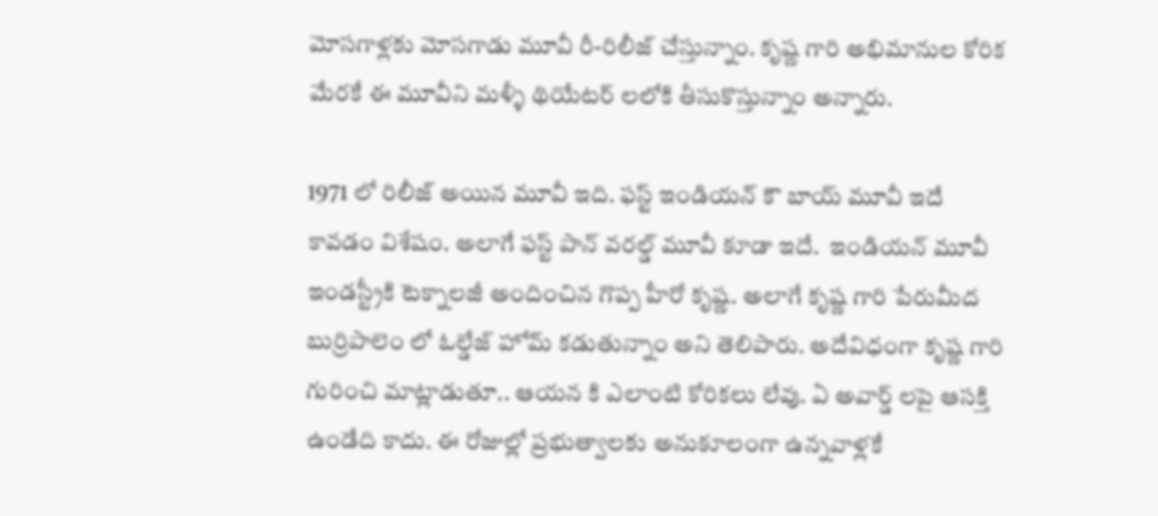మోసగాళ్లకు మోసగాడు మూవీ రీ-రిలీజ్ చేస్తున్నాం. కృష్ణ గారి అభిమానుల కోరిక మేరకే ఈ మూవీని మళ్ళీ థియేటర్ లలోకి తీసుకొస్తున్నాం అన్నారు.

1971 లో రిలీజ్ అయిన మూవీ ఇది. ఫస్ట్ ఇండియన్ కౌ బాయ్ మూవీ ఇదే కావడం విశేషం. అలాగే ఫస్ట్ పాన్ వరల్డ్ మూవీ కూడా ఇదే.  ఇండియన్ మూవీ ఇండస్ట్రీకి టెక్నాలజీ అందించిన గొప్ప హీరో కృష్ణ. అలాగే కృష్ణ గారి పేరుమీద బుర్రిపాలెం లో ఓల్డేజ్ హోమ్ కడుతున్నాం అని తెలిపారు. అదేవిధంగా కృష్ణ గారి గురించి మాట్లాడుతూ.. ఆయన కి ఎలాంటి కోరికలు లేవు. ఏ అవార్డ్ లపై ఆసక్తి ఉండేది కాదు. ఈ రోజుల్లో ప్రభుత్వాలకు అనుకూలంగా ఉన్నవాళ్లకే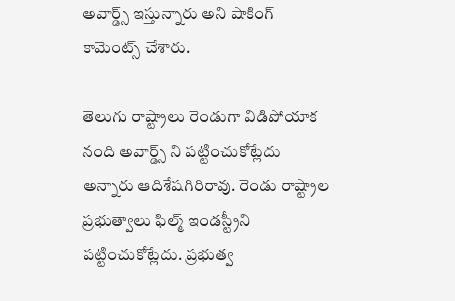అవార్డ్స్ ఇస్తున్నారు అని షాకింగ్ కామెంట్స్ చేశారు.

తెలుగు రాష్ట్రాలు రెండుగా విడిపోయాక నంది అవార్డ్స్ ని పట్టించుకోట్లేదు అన్నారు ఆదిశేషగిరిరావు. రెండు రాష్ట్రాల ప్రభుత్వాలు ఫిల్మ్ ఇండస్ట్రీని పట్టించుకోట్లేదు. ప్రభుత్వ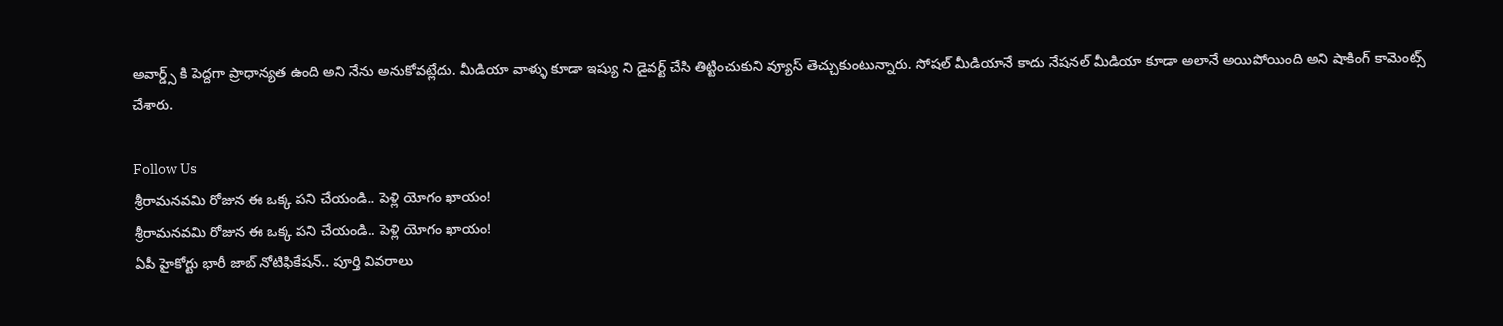అవార్డ్స్ కి పెద్దగా ప్రాధాన్యత ఉంది అని నేను అనుకోవట్లేదు. మీడియా వాళ్ళు కూడా ఇష్యు ని డైవర్ట్ చేసి తిట్టించుకుని వ్యూస్ తెచ్చుకుంటున్నారు. సోషల్ మీడియానే కాదు నేషనల్ మీడియా కూడా అలానే అయిపోయింది అని షాకింగ్ కామెంట్స్ చేశారు.

Follow Us
శ్రీరామనవమి రోజున ఈ ఒక్క పని చేయండి.. పెళ్లి యోగం ఖాయం!
శ్రీరామనవమి రోజున ఈ ఒక్క పని చేయండి.. పెళ్లి యోగం ఖాయం!
ఏపీ హైకోర్టు భారీ జాబ్ నోటిఫికేషన్.. పూర్తి వివరాలు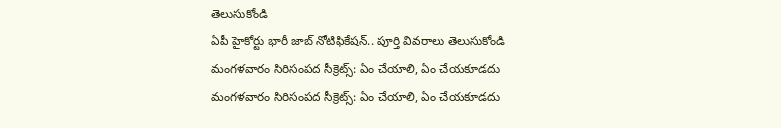తెలుసుకోండి
ఏపీ హైకోర్టు భారీ జాబ్ నోటిఫికేషన్.. పూర్తి వివరాలు తెలుసుకోండి
మంగళవారం సిరిసంపద సీక్రెట్స్: ఏం చేయాలి, ఏం చేయకూడదు
మంగళవారం సిరిసంపద సీక్రెట్స్: ఏం చేయాలి, ఏం చేయకూడదు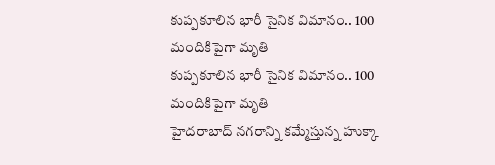కుప్పకూలిన భారీ సైనిక విమానం.. 100 మందికిపైగా మృతి
కుప్పకూలిన భారీ సైనిక విమానం.. 100 మందికిపైగా మృతి
హైదరాబాద్ నగరాన్ని కమ్మేస్తున్న హుక్కా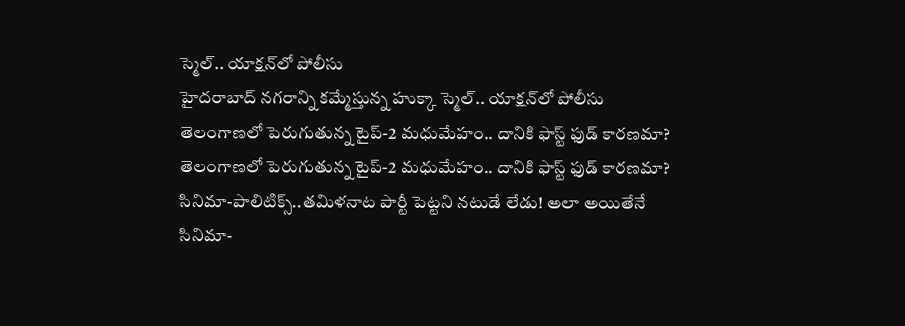స్మెల్.. యాక్షన్‌లో పోలీసు
హైదరాబాద్ నగరాన్ని కమ్మేస్తున్న హుక్కా స్మెల్.. యాక్షన్‌లో పోలీసు
తెలంగాణలో పెరుగుతున్న టైప్-2 మధుమేహం.. దానికి ఫాస్ట్ ఫుడ్ కారణమా?
తెలంగాణలో పెరుగుతున్న టైప్-2 మధుమేహం.. దానికి ఫాస్ట్ ఫుడ్ కారణమా?
సినిమా-పాలిటిక్స్..తమిళనాట పార్టీ పెట్టని నటుడే లేడు! అలా అయితేనే
సినిమా-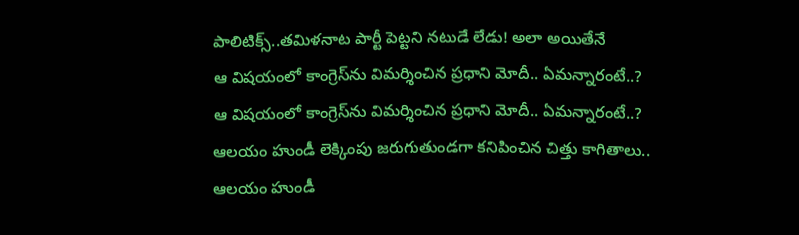పాలిటిక్స్..తమిళనాట పార్టీ పెట్టని నటుడే లేడు! అలా అయితేనే
ఆ విషయంలో కాంగ్రెస్‌ను విమర్శించిన ప్రధాని మోదీ.. ఏమన్నారంటే..?
ఆ విషయంలో కాంగ్రెస్‌ను విమర్శించిన ప్రధాని మోదీ.. ఏమన్నారంటే..?
ఆలయం హుండీ లెక్కింపు జరుగుతుండగా కనిపించిన చిత్తు కాగితాలు..
ఆలయం హుండీ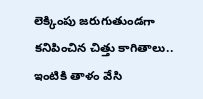లెక్కింపు జరుగుతుండగా కనిపించిన చిత్తు కాగితాలు..
ఇంటికి తాళం వేసి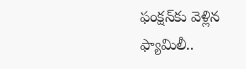ఫంక్షన్‌కు వెళ్లిన ఫ్యామిలీ..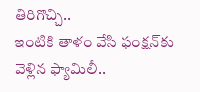తిరిగొచ్చి..
ఇంటికి తాళం వేసి ఫంక్షన్‌కు వెళ్లిన ఫ్యామిలీ..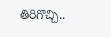తిరిగొచ్చి..